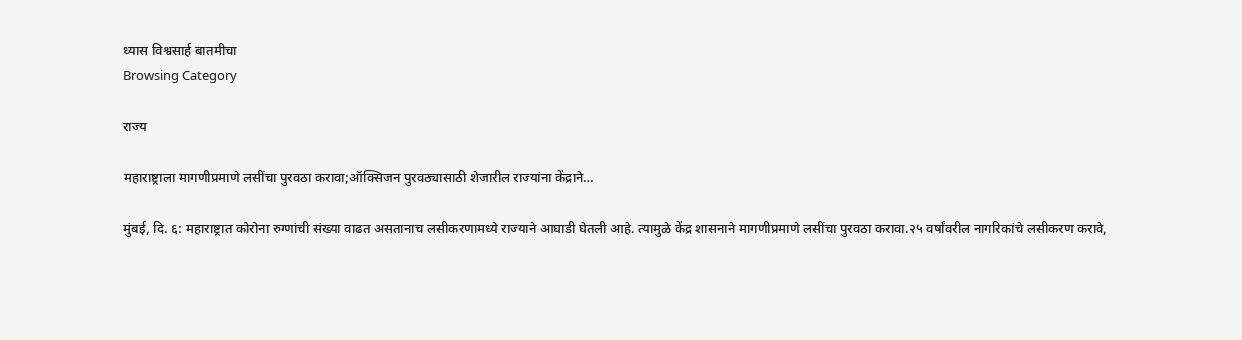ध्यास विश्वसार्ह बातमीचा
Browsing Category

राज्य

महाराष्ट्राला मागणीप्रमाणे लसींचा पुरवठा करावा;ऑक्सिजन पुरवठ्यासाठी शेजारील राज्यांना केंद्राने…

मुंबई, दि. ६: महाराष्ट्रात कोरोना रुग्णांची संख्या वाढत असतानाच लसीकरणामध्ये राज्याने आघाडी घेतली आहे. त्यामुळे केंद्र शासनाने मागणीप्रमाणे लसींचा पुरवठा करावा.२५ वर्षांवरील नागरिकांचे लसीकरण करावे,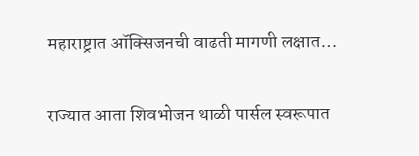महाराष्ट्रात ऑक्सिजनची वाढती मागणी लक्षात…

राज्यात आता शिवभोजन थाळी पार्सल स्वरूपात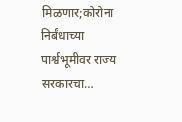मिळणार;कोरोना निर्बंधाच्या पार्श्वभूमीवर राज्य सरकारचा…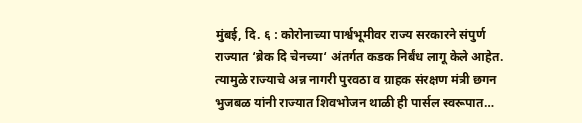मुंबई, दि. ६ : कोरोनाच्या पार्श्वभूमीवर राज्य सरकारने संपुर्ण राज्यात ‘ब्रेक दि चेनच्या‘ अंतर्गत कडक निर्बंध लागू केले आहेत. त्यामुळे राज्याचे अन्न नागरी पुरवठा व ग्राहक संरक्षण मंत्री छगन भुजबळ यांनी राज्यात शिवभोजन थाळी ही पार्सल स्वरूपात…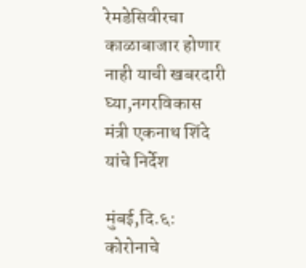रेमडेसिवीरचा काळाबाजार होणार नाही याची खबरदारी घ्या,नगरविकास मंत्री एकनाथ शिंदे यांचे निर्देश

मुंबई,दि.६: कोरोनाचे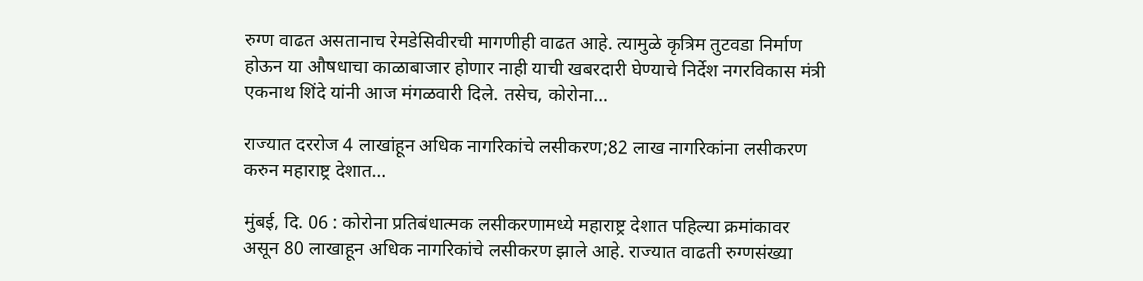रुग्ण वाढत असतानाच रेमडेसिवीरची मागणीही वाढत आहे. त्यामुळे कृत्रिम तुटवडा निर्माण होऊन या औषधाचा काळाबाजार होणार नाही याची खबरदारी घेण्याचे निर्देश नगरविकास मंत्री एकनाथ शिंदे यांनी आज मंगळवारी दिले. तसेच, कोरोना…

राज्यात दररोज 4 लाखांहून अधिक नागरिकांचे लसीकरण;82 लाख नागरिकांना लसीकरण करुन महाराष्ट्र देशात…

मुंबई, दि. 06 : कोरोना प्रतिबंधात्मक लसीकरणामध्ये महाराष्ट्र देशात पहिल्या क्रमांकावर असून 80 लाखाहून अधिक नागरिकांचे लसीकरण झाले आहे. राज्यात वाढती रुग्णसंख्या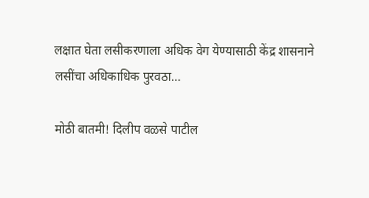लक्षात घेता लसीकरणाला अधिक वेग येण्यासाठी केंद्र शासनाने लसींचा अधिकाधिक पुरवठा…

मोठी बातमी! दिलीप वळसे पाटील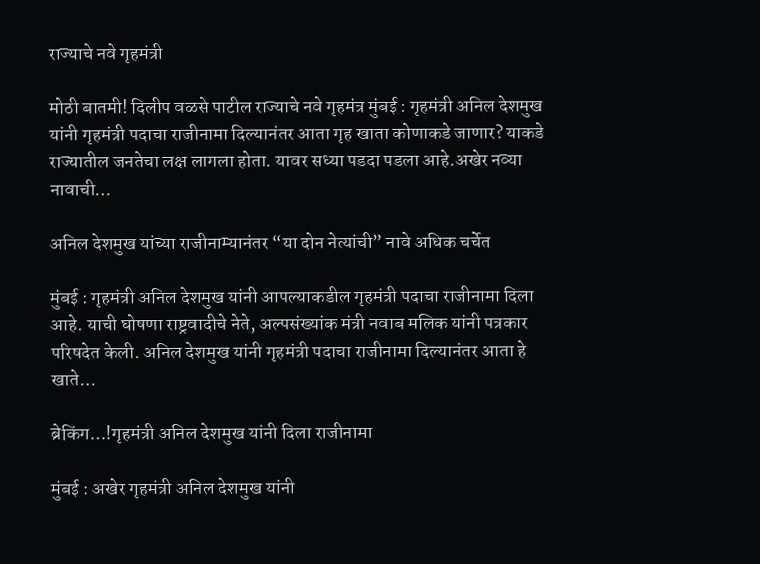राज्याचे नवे गृहमंत्री

मोठी बातमी! दिलीप वळसे पाटील राज्याचे नवे गृहमंत्र मुंबई : गृहमंत्री अनिल देशमुख यांनी गृहमंत्री पदाचा राजीनामा दिल्यानंतर आता गृह खाता कोणाकडे जाणार? याकडे राज्यातील जनतेचा लक्ष लागला होता. यावर सध्या पडदा पडला आहे.अखेर नव्या नावाची…

अनिल देशमुख यांच्या राजीनाम्यानंतर “या दोन नेत्यांची” नावे अधिक चर्चेत

मुंबई : गृहमंत्री अनिल देशमुख यांनी आपल्याकडील गृहमंत्री पदाचा राजीनामा दिला आहे. याची घोषणा राष्ट्रवादीचे नेते, अल्पसंख्यांक मंत्री नवाब मलिक यांनी पत्रकार परिषदेत केली. अनिल देशमुख यांनी गृहमंत्री पदाचा राजीनामा दिल्यानंतर आता हे खाते…

ब्रेकिंग…!गृहमंत्री अनिल देशमुख यांनी दिला राजीनामा

मुंबई : अखेर गृहमंत्री अनिल देशमुख यांनी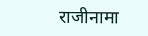राजीनामा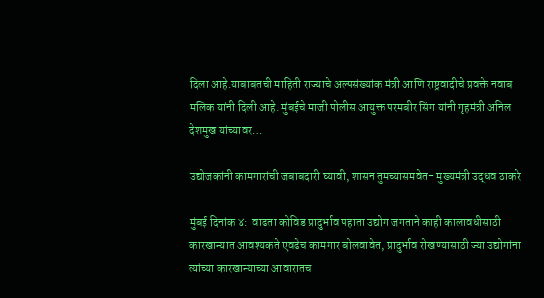दिला आहे.याबाबतची माहिती राज्याचे अल्पसंख्यांक मंत्री आणि राष्ट्रवादीचे प्रवक्ते नवाब मलिक यांनी दिली आहे. मुंबईचे माजी पोलीस आयुक्त परमबीर सिंग यांनी गृहमंत्री अनिल देशमुख यांच्यावर…

उद्योजकांनी कामगारांची जबाबदारी घ्यावी, शासन तुमच्यासमवेत- मुख्यमंत्री उद्धव ठाकरे

मुंबई दिनांक ४:  वाढता कोविड प्रादुर्भाव पहाता उद्योग जगताने काही कालावधीसाठी कारखान्यात आवश्यकते एवढेच कामगार बोलवावेत, प्रादुर्भाव रोखण्यासाठी ज्या उद्योगांना त्यांच्या कारखान्याच्या आवारातच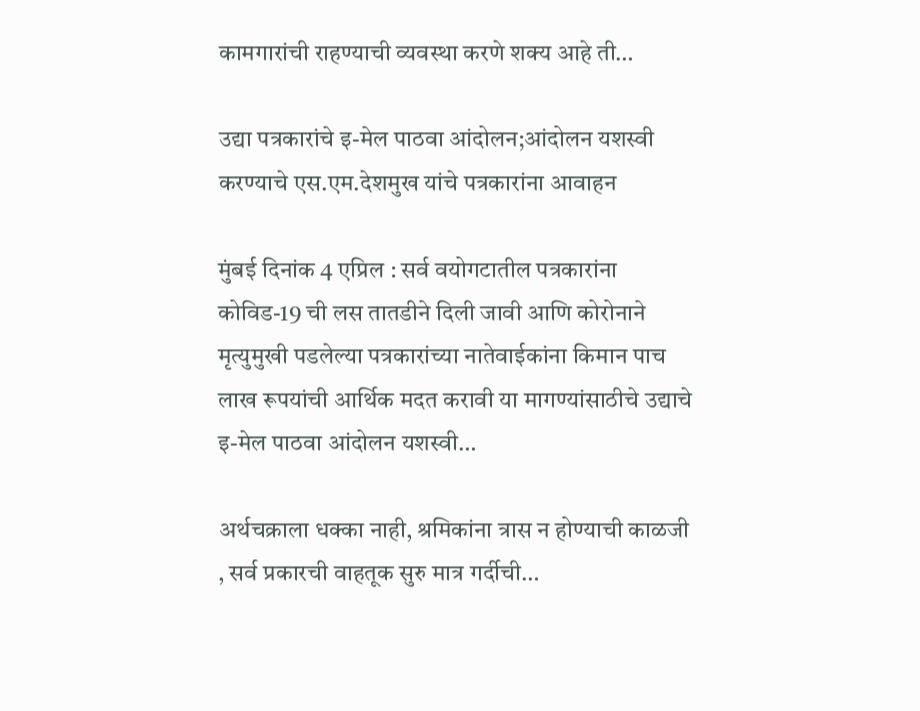कामगारांची राहण्याची व्यवस्था करणे शक्य आहे ती…

उद्या पत्रकारांचे इ-मेल पाठवा आंदोलन;आंदोलन यशस्वी करण्याचे एस.एम.देशमुख यांचे पत्रकारांना आवाहन

मुंबई दिनांक 4 एप्रिल : सर्व वयोगटातील पत्रकारांना कोविड-19 ची लस तातडीने दिली जावी आणि कोरोनाने मृत्युमुखी पडलेल्या पत्रकारांच्या नातेवाईकांना किमान पाच लाख रूपयांची आर्थिक मदत करावी या मागण्यांसाठीचे उद्याचे इ-मेल पाठवा आंदोलन यशस्वी…

अर्थचक्राला धक्का नाही, श्रमिकांना त्रास न होण्याची काळजी , सर्व प्रकारची वाहतूक सुरु मात्र गर्दीची…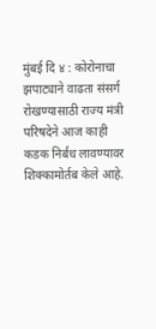मुंबई दि ४ : कोरोनाचा झपाट्याने वाढता संसर्ग रोखण्यासाठी राज्य मंत्री परिषदेने आज काही कडक निर्बंध लावण्यावर शिक्कामोर्तब केले आहे.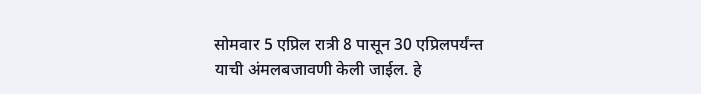सोमवार 5 एप्रिल रात्री 8 पासून 30 एप्रिलपर्यंन्त याची अंमलबजावणी केली जाईल. हे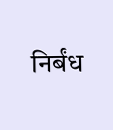निर्बंध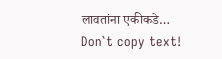लावतांना एकीकडे…
Don`t copy text!